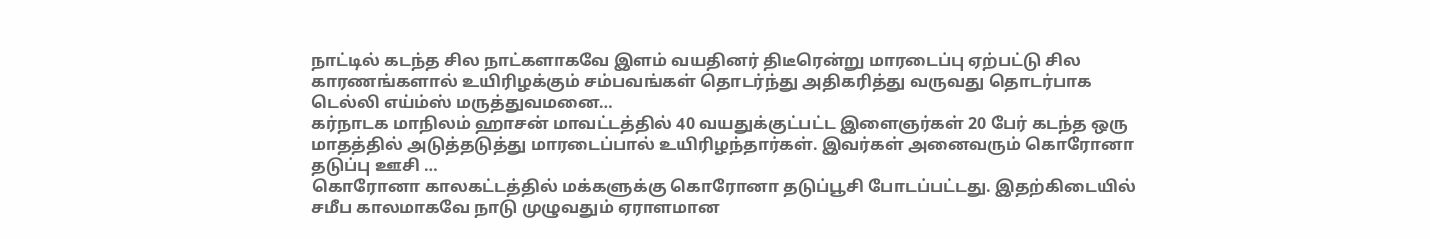நாட்டில் கடந்த சில நாட்களாகவே இளம் வயதினர் திடீரென்று மாரடைப்பு ஏற்பட்டு சில காரணங்களால் உயிரிழக்கும் சம்பவங்கள் தொடர்ந்து அதிகரித்து வருவது தொடர்பாக டெல்லி எய்ம்ஸ் மருத்துவமனை…
கர்நாடக மாநிலம் ஹாசன் மாவட்டத்தில் 40 வயதுக்குட்பட்ட இளைஞர்கள் 20 பேர் கடந்த ஒரு மாதத்தில் அடுத்தடுத்து மாரடைப்பால் உயிரிழந்தார்கள். இவர்கள் அனைவரும் கொரோனா தடுப்பு ஊசி …
கொரோனா காலகட்டத்தில் மக்களுக்கு கொரோனா தடுப்பூசி போடப்பட்டது. இதற்கிடையில் சமீப காலமாகவே நாடு முழுவதும் ஏராளமான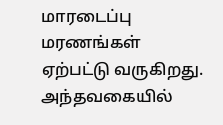மாரடைப்பு மரணங்கள் ஏற்பட்டு வருகிறது. அந்தவகையில்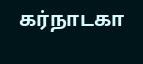கர்நாடகா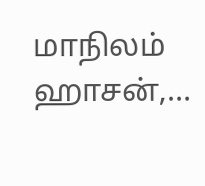மாநிலம் ஹாசன்,…